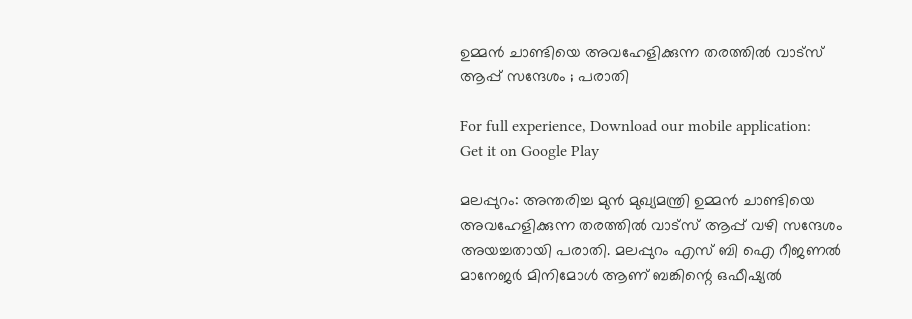ഉമ്മന്‍ ചാണ്ടിയെ അവഹേളിക്കുന്ന തരത്തില്‍ വാട്സ് ആപ്പ് സന്ദേശം ; പരാതി

For full experience, Download our mobile application:
Get it on Google Play

മലപ്പുറം: അന്തരിച്ച മുന്‍ മുഖ്യമന്ത്രി ഉമ്മന്‍ ചാണ്ടിയെ അവഹേളിക്കുന്ന തരത്തില്‍ വാട്സ് ആപ്പ് വഴി സന്ദേശം അയച്ചതായി പരാതി. മലപ്പുറം എസ് ബി ഐ റീജണല്‍ മാനേജര്‍ മിനിമോള്‍ ആണ് ബങ്കിന്റെ ഒഫീഷ്യല്‍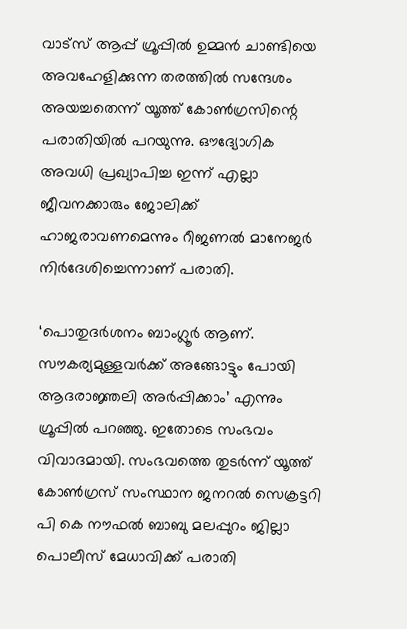വാട്സ് ആപ്പ് ഗ്രൂപ്പില്‍ ഉമ്മന്‍ ചാണ്ടിയെ അവഹേളിക്കുന്ന തരത്തില്‍ സന്ദേശം അയച്ചതെന്ന് യൂത്ത് കോണ്‍ഗ്രസിന്റെ പരാതിയില്‍ പറയുന്നു. ഔദ്യോഗിക അവധി പ്രഖ്യാപിച്ച ഇന്ന് എല്ലാ ജീവനക്കാരും ജോലിക്ക് ഹാജരാവണമെന്നും റീജണല്‍ മാനേജര്‍ നിര്‍ദേശിച്ചെന്നാണ് പരാതി.

‘പൊതുദര്‍ശനം ബാംഗ്ലൂര്‍ ആണ്. സൗകര്യമുള്ളവര്‍ക്ക് അങ്ങോട്ടും പോയി ആദരാജ്ഞലി അര്‍പ്പിക്കാം’ എന്നും ഗ്രൂപ്പില്‍ പറഞ്ഞു. ഇതോടെ സംഭവം വിവാദമായി. സംഭവത്തെ തുടര്‍ന്ന് യൂത്ത് കോണ്‍ഗ്രസ് സംസ്ഥാന ജനറല്‍ സെക്രട്ടറി പി കെ നൗഫല്‍ ബാബു മലപ്പുറം ജില്ലാ പൊലീസ് മേധാവിക്ക് പരാതി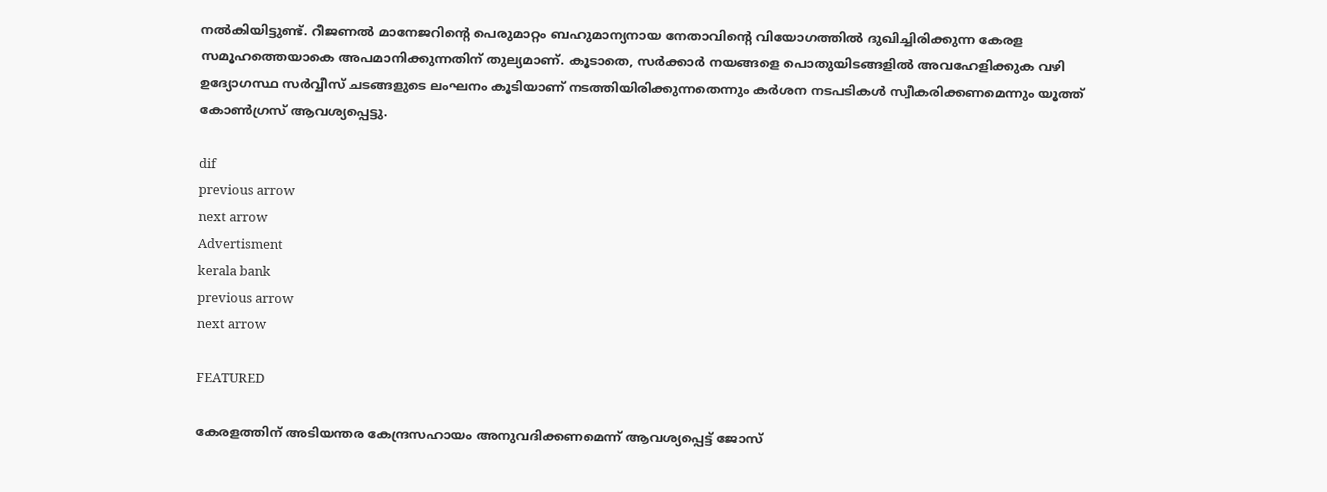നല്‍കിയിട്ടുണ്ട്. റീജണല്‍ മാനേജറിന്റെ പെരുമാറ്റം ബഹുമാന്യനായ നേതാവിന്റെ വിയോഗത്തില്‍ ദുഖിച്ചിരിക്കുന്ന കേരള സമൂഹത്തെയാകെ അപമാനിക്കുന്നതിന് തുല്യമാണ്. കൂടാതെ, സര്‍ക്കാര്‍ നയങ്ങളെ പൊതുയിടങ്ങളില്‍ അവഹേളിക്കുക വഴി ഉദ്യോഗസ്ഥ സര്‍വ്വീസ് ചടങ്ങളുടെ ലംഘനം കൂടിയാണ് നടത്തിയിരിക്കുന്നതെന്നും കര്‍ശന നടപടികള്‍ സ്വീകരിക്കണമെന്നും യൂത്ത് കോണ്‍ഗ്രസ് ആവശ്യപ്പെട്ടു.

dif
previous arrow
next arrow
Advertisment
kerala bank
previous arrow
next arrow

FEATURED

കേരളത്തിന് അടിയന്തര കേന്ദ്രസഹായം അനുവദിക്കണമെന്ന് ആവശ്യപ്പെട്ട് ജോസ്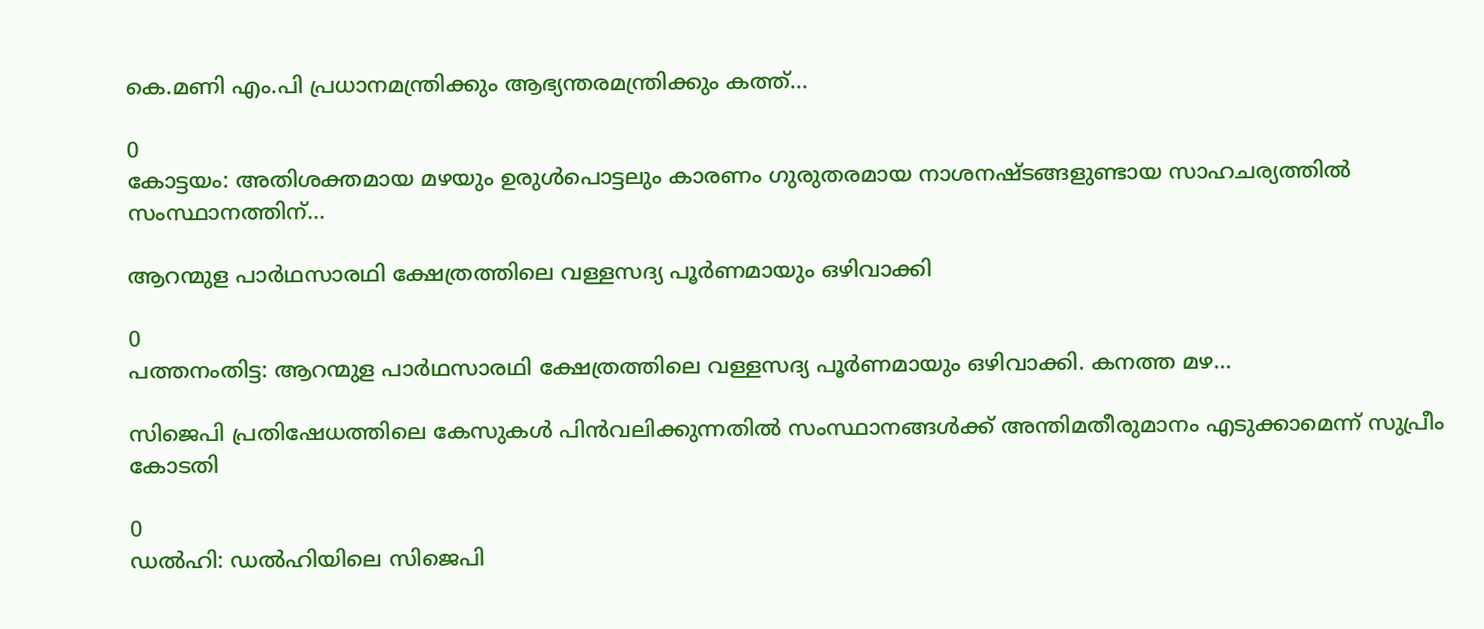കെ.മണി എം.പി പ്രധാനമന്ത്രിക്കും ആഭ്യന്തരമന്ത്രിക്കും കത്ത്...

0
കോട്ടയം: അതിശക്തമായ മഴയും ഉരുള്‍പൊട്ടലും കാരണം ഗുരുതരമായ നാശനഷ്ടങ്ങളുണ്ടായ സാഹചര്യത്തില്‍ സംസ്ഥാനത്തിന്...

ആറന്മുള പാർഥസാരഥി ക്ഷേത്രത്തിലെ വള്ളസദ്യ പൂർണമായും ഒഴിവാക്കി

0
പത്തനംതിട്ട: ആറന്മുള പാർഥസാരഥി ക്ഷേത്രത്തിലെ വള്ളസദ്യ പൂർണമായും ഒഴിവാക്കി. കനത്ത മഴ...

സിജെപി പ്രതിഷേധത്തിലെ കേസുകൾ പിൻവലിക്കുന്നതിൽ സംസ്ഥാനങ്ങൾക്ക് അന്തിമതീരുമാനം എടുക്കാമെന്ന് സുപ്രീം കോടതി

0
ഡൽഹി: ഡൽഹിയിലെ സിജെപി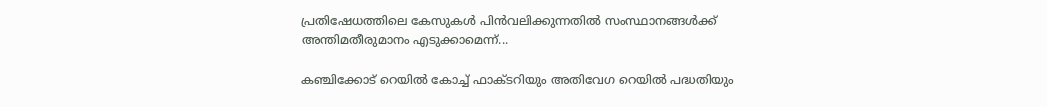പ്രതിഷേധത്തിലെ കേസുകൾ പിൻവലിക്കുന്നതിൽ സംസ്ഥാനങ്ങൾക്ക് അന്തിമതീരുമാനം എടുക്കാമെന്ന്...

കഞ്ചിക്കോട് റെയിൽ കോച്ച് ഫാക്ടറിയും അതിവേഗ റെയിൽ പദ്ധതിയും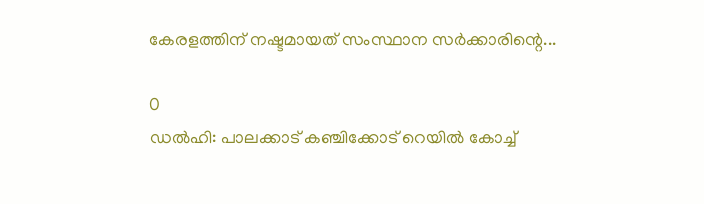കേരളത്തിന് നഷ്ടമായത് സംസ്ഥാന സർക്കാരിന്റെ...

0
ഡൽഹി: പാലക്കാട് കഞ്ചിക്കോട് റെയിൽ കോച്ച്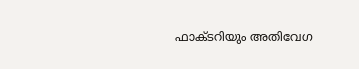ഫാക്ടറിയും അതിവേഗ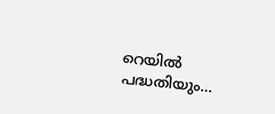റെയിൽ പദ്ധതിയും...